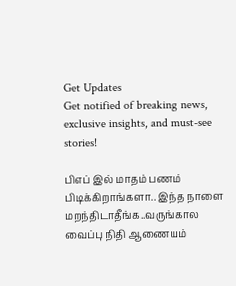Get Updates
Get notified of breaking news, exclusive insights, and must-see stories!

பிஎப் இல் மாதம் பணம் பிடிக்கிறாங்களா.. இந்த நாளை மறந்திடாதீங்க..வருங்கால வைப்பு நிதி ஆணையம்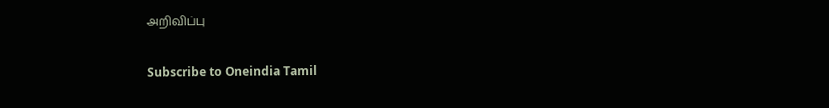அறிவிப்பு

Subscribe to Oneindia Tamil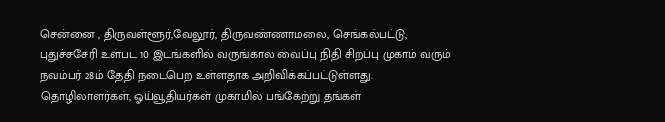சென்னை , திருவள்ளூர்,வேலூர், திருவண்ணாமலை, செங்கல்பட்டு, புதுச்சசேரி உள்பட 10 இடங்களில் வருங்கால வைப்பு நிதி சிறப்பு முகாம் வரும் நவம்பர் 28ம் தேதி நடைபெற உள்ளதாக அறிவிக்கப்பட்டுள்ளது. தொழிலாளர்கள், ஓய்வூதியர்கள் முகாமில் பங்கேற்று தங்கள்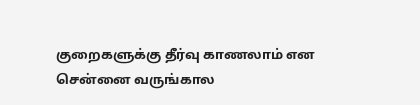குறைகளுக்கு தீர்வு காணலாம் என சென்னை வருங்கால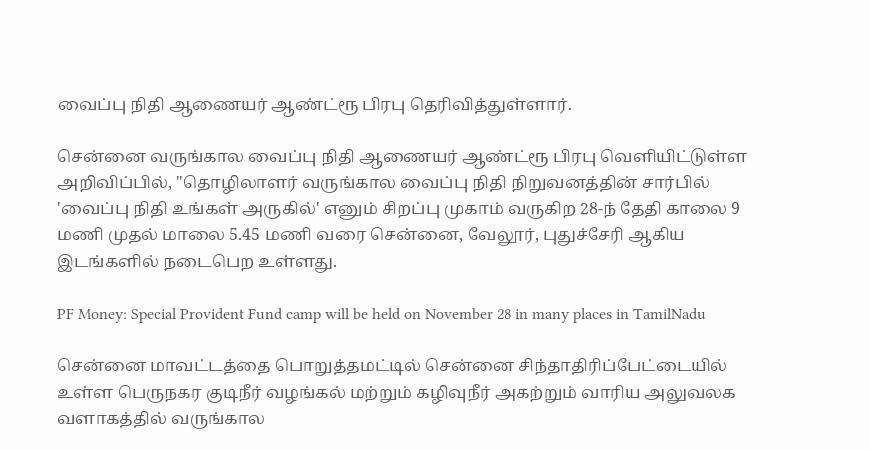வைப்பு நிதி ஆணையர் ஆண்ட்ரூ பிரபு தெரிவித்துள்ளார்.

சென்னை வருங்கால வைப்பு நிதி ஆணையர் ஆண்ட்ரூ பிரபு வெளியிட்டுள்ள அறிவிப்பில், "தொழிலாளர் வருங்கால வைப்பு நிதி நிறுவனத்தின் சார்பில் 'வைப்பு நிதி உங்கள் அருகில்' எனும் சிறப்பு முகாம் வருகிற 28-ந் தேதி காலை 9 மணி முதல் மாலை 5.45 மணி வரை சென்னை, வேலூர், புதுச்சேரி ஆகிய இடங்களில் நடைபெற உள்ளது.

PF Money: Special Provident Fund camp will be held on November 28 in many places in TamilNadu

சென்னை மாவட்டத்தை பொறுத்தமட்டில் சென்னை சிந்தாதிரிப்பேட்டையில் உள்ள பெருநகர குடிநீர் வழங்கல் மற்றும் கழிவுநீர் அகற்றும் வாரிய அலுவலக வளாகத்தில் வருங்கால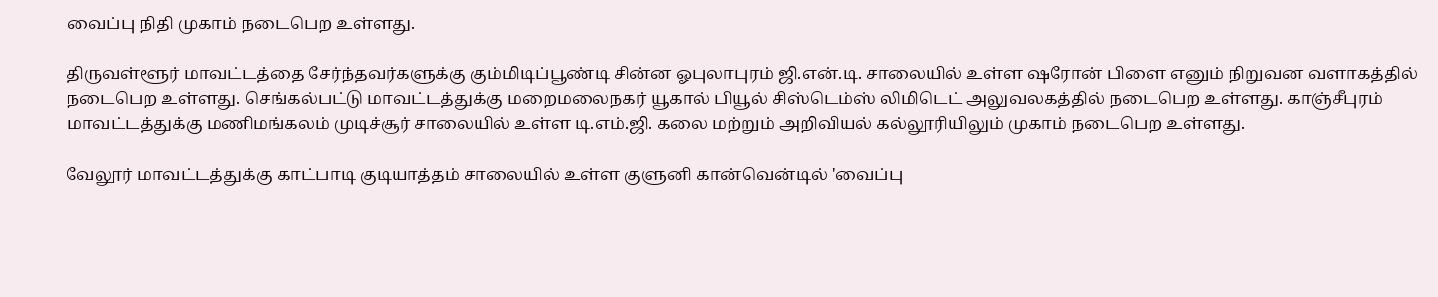வைப்பு நிதி முகாம் நடைபெற உள்ளது.

திருவள்ளூர் மாவட்டத்தை சேர்ந்தவர்களுக்கு கும்மிடிப்பூண்டி சின்ன ஓபுலாபுரம் ஜி.என்.டி. சாலையில் உள்ள ஷரோன் பிளை எனும் நிறுவன வளாகத்தில் நடைபெற உள்ளது. செங்கல்பட்டு மாவட்டத்துக்கு மறைமலைநகர் யூகால் பியூல் சிஸ்டெம்ஸ் லிமிடெட் அலுவலகத்தில் நடைபெற உள்ளது. காஞ்சீபுரம் மாவட்டத்துக்கு மணிமங்கலம் முடிச்சூர் சாலையில் உள்ள டி.எம்.ஜி. கலை மற்றும் அறிவியல் கல்லூரியிலும் முகாம் நடைபெற உள்ளது.

வேலூர் மாவட்டத்துக்கு காட்பாடி குடியாத்தம் சாலையில் உள்ள குளுனி கான்வென்டில் 'வைப்பு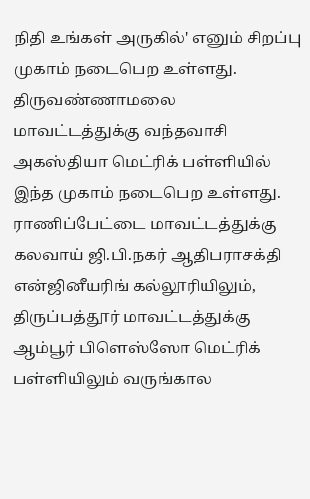நிதி உங்கள் அருகில்' எனும் சிறப்பு முகாம் நடைபெற உள்ளது. திருவண்ணாமலை மாவட்டத்துக்கு வந்தவாசி அகஸ்தியா மெட்ரிக் பள்ளியில் இந்த முகாம் நடைபெற உள்ளது. ராணிப்பேட்டை மாவட்டத்துக்கு கலவாய் ஜி.பி.நகர் ஆதிபராசக்தி என்ஜினீயரிங் கல்லூரியிலும், திருப்பத்தூர் மாவட்டத்துக்கு ஆம்பூர் பிளெஸ்ஸோ மெட்ரிக் பள்ளியிலும் வருங்கால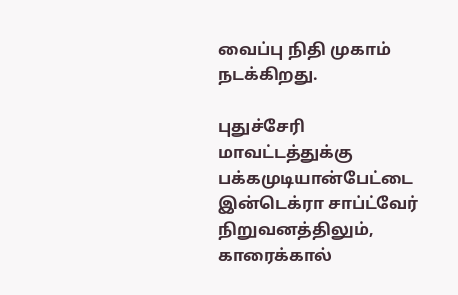வைப்பு நிதி முகாம் நடக்கிறது.

புதுச்சேரி மாவட்டத்துக்கு பக்கமுடியான்பேட்டை இன்டெக்ரா சாப்ட்வேர் நிறுவனத்திலும், காரைக்கால்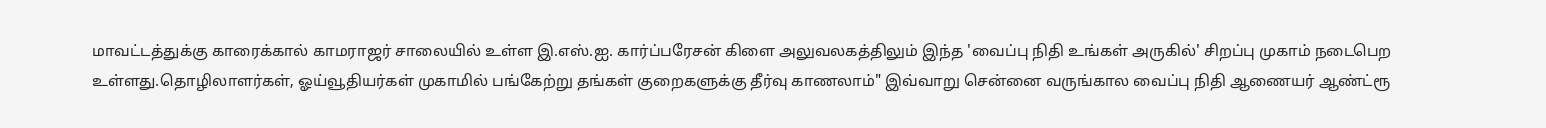மாவட்டத்துக்கு காரைக்கால் காமராஜர் சாலையில் உள்ள இ.எஸ்.ஐ. கார்ப்பரேசன் கிளை அலுவலகத்திலும் இந்த 'வைப்பு நிதி உங்கள் அருகில்' சிறப்பு முகாம் நடைபெற உள்ளது.தொழிலாளர்கள், ஓய்வூதியர்கள் முகாமில் பங்கேற்று தங்கள் குறைகளுக்கு தீர்வு காணலாம்" இவ்வாறு சென்னை வருங்கால வைப்பு நிதி ஆணையர் ஆண்ட்ரூ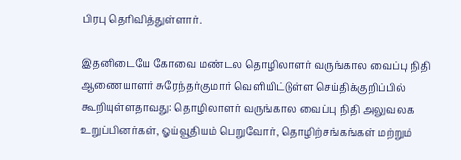பிரபு தெரிவித்துள்ளார்.

இதனிடையே கோவை மண்டல தொழிலாளர் வருங்கால வைப்பு நிதி ஆணையாளர் சுரேந்தர்குமார் வெளியிட்டுள்ள செய்திக்குறிப்பில் கூறியுள்ளதாவது: தொழிலாளர் வருங்கால வைப்பு நிதி அலுவலக உறுப்பினர்கள், ஓய்வூதியம் பெறுவோர், தொழிற்சங்கங்கள் மற்றும்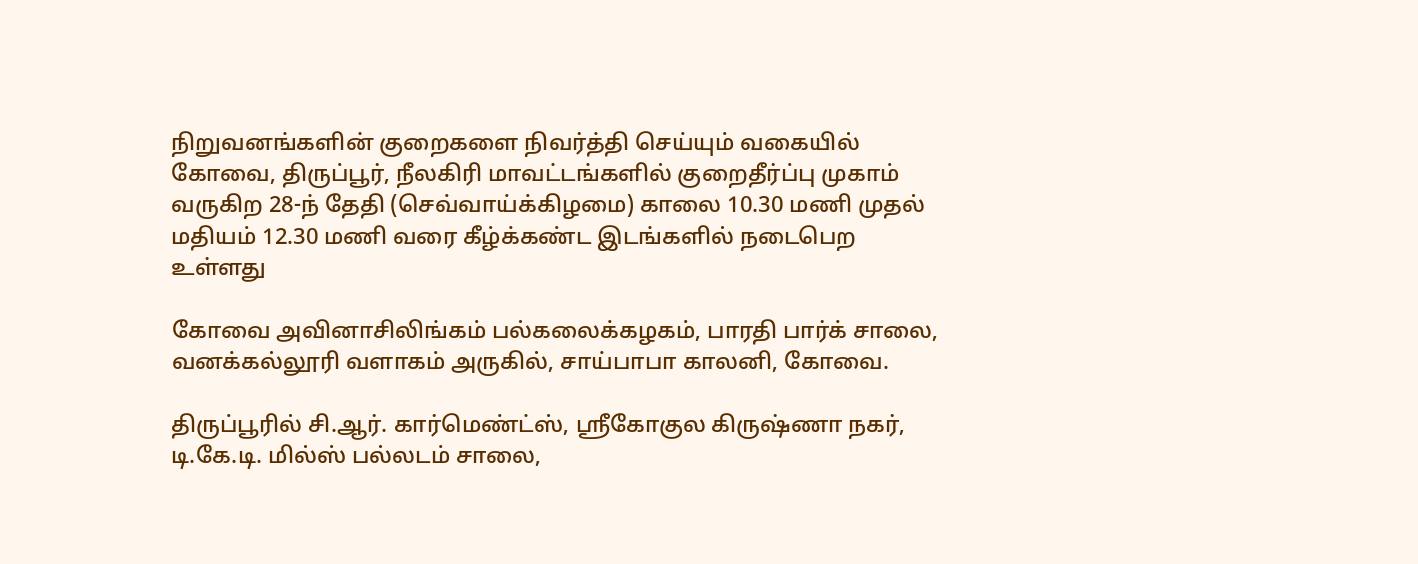நிறுவனங்களின் குறைகளை நிவர்த்தி செய்யும் வகையில் கோவை, திருப்பூர், நீலகிரி மாவட்டங்களில் குறைதீர்ப்பு முகாம் வருகிற 28-ந் தேதி (செவ்வாய்க்கிழமை) காலை 10.30 மணி முதல் மதியம் 12.30 மணி வரை கீழ்க்கண்ட இடங்களில் நடைபெற உள்ளது

கோவை அவினாசிலிங்கம் பல்கலைக்கழகம், பாரதி பார்க் சாலை, வனக்கல்லூரி வளாகம் அருகில், சாய்பாபா காலனி, கோவை.

திருப்பூரில் சி.ஆர். கார்மெண்ட்ஸ், ஸ்ரீகோகுல கிருஷ்ணா நகர், டி.கே.டி. மில்ஸ் பல்லடம் சாலை,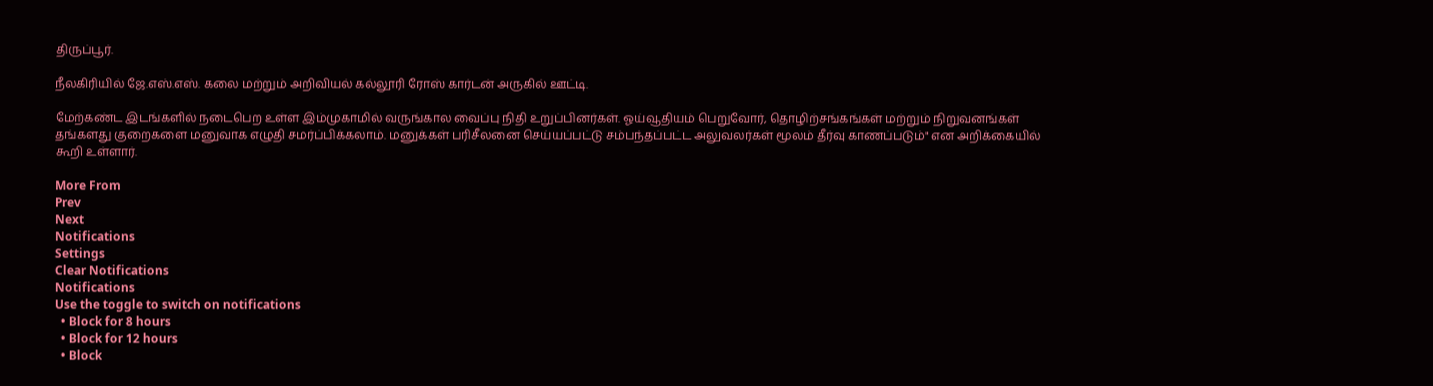திருப்பூர்.

நீலகிரியில் ஜே.எஸ்.எஸ். கலை மற்றும் அறிவியல் கல்லூரி ரோஸ் கார்டன் அருகில் ஊட்டி.

மேற்கண்ட இடங்களில் நடைபெற உள்ள இம்முகாமில் வருங்கால வைப்பு நிதி உறுப்பினர்கள். ஓய்வூதியம் பெறுவோர், தொழிற்சங்கங்கள் மற்றும் நிறுவனங்கள் தங்களது குறைகளை மனுவாக எழுதி சமர்ப்பிக்கலாம். மனுக்கள் பரிசீலனை செய்யப்பட்டு சம்பந்தப்பட்ட அலுவலர்கள் மூலம் தீர்வு காணப்படும்" என அறிக்கையில் கூறி உள்ளார்.

More From
Prev
Next
Notifications
Settings
Clear Notifications
Notifications
Use the toggle to switch on notifications
  • Block for 8 hours
  • Block for 12 hours
  • Block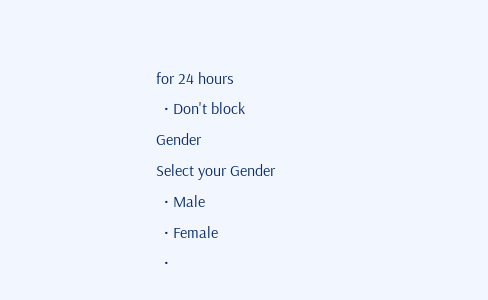for 24 hours
  • Don't block
Gender
Select your Gender
  • Male
  • Female
  •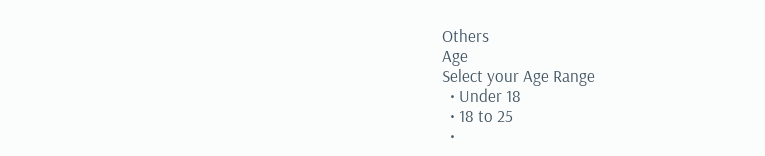Others
Age
Select your Age Range
  • Under 18
  • 18 to 25
  •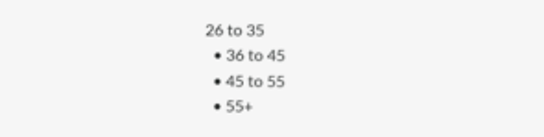26 to 35
  • 36 to 45
  • 45 to 55
  • 55+